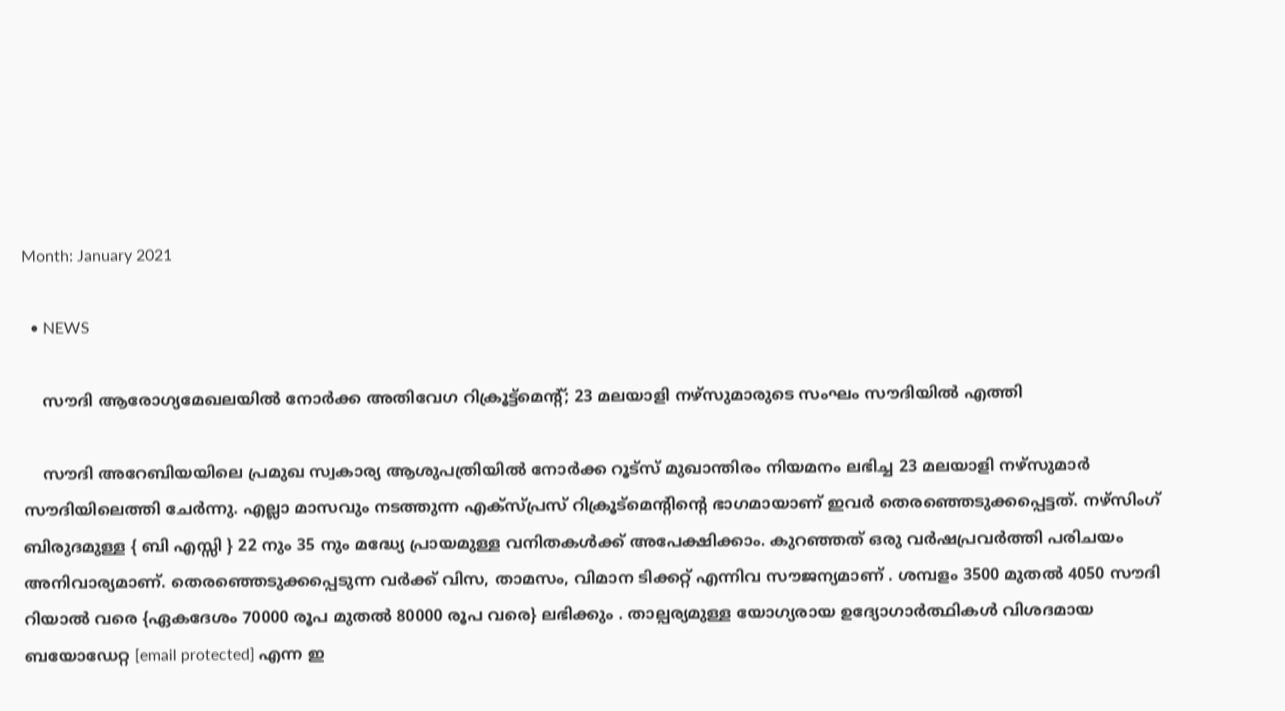Month: January 2021

  • NEWS

    സൗദി ആരോഗ്യമേഖലയിൽ നോർക്ക അതിവേഗ റിക്രൂട്ട്‌മെന്റ്‌; 23 മലയാളി നഴ്സുമാരുടെ സംഘം സൗദിയിൽ എത്തി

    സൗദി അറേബിയയിലെ പ്രമുഖ സ്വകാര്യ ആശുപത്രിയിൽ നോർക്ക റൂട്സ് മുഖാന്തിരം നിയമനം ലഭിച്ച 23 മലയാളി നഴ്സുമാർ സൗദിയിലെത്തി ചേർന്നു. എല്ലാ മാസവും നടത്തുന്ന എക്സ്പ്രസ് റിക്രൂട്മെന്റിന്റെ ഭാഗമായാണ് ഇവർ തെരഞ്ഞെടുക്കപ്പെട്ടത്. നഴ്സിംഗ് ബിരുദമുള്ള { ബി എസ്സി } 22 നും 35 നും മദ്ധ്യേ പ്രായമുള്ള വനിതകൾക്ക് അപേക്ഷിക്കാം. കുറഞ്ഞത് ഒരു വർഷപ്രവർത്തി പരിചയം അനിവാര്യമാണ്. തെരഞ്ഞെടുക്കപ്പെടുന്ന വർക്ക് വിസ, താമസം, വിമാന ടിക്കറ്റ് എന്നിവ സൗജന്യമാണ് . ശമ്പളം 3500 മുതൽ 4050 സൗദി റിയാൽ വരെ {ഏകദേശം 70000 രൂപ മുതൽ 80000 രൂപ വരെ} ലഭിക്കും . താല്പര്യമുള്ള യോഗ്യരായ ഉദ്യോഗാർത്ഥികൾ വിശദമായ ബയോഡേറ്റ [email protected] എന്ന ഇ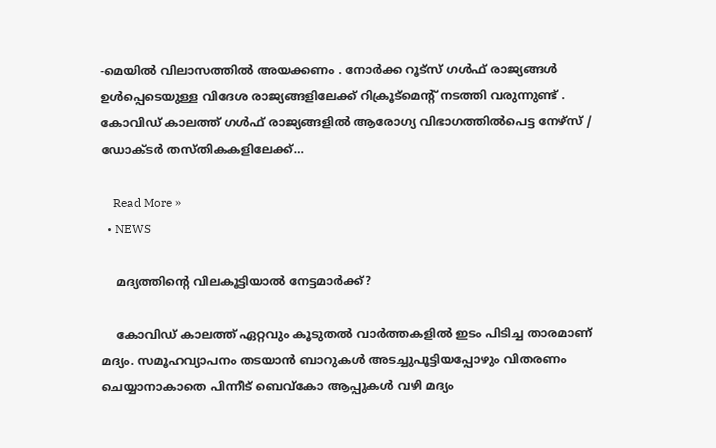-മെയിൽ വിലാസത്തിൽ അയക്കണം . നോർക്ക റൂട്സ് ഗൾഫ് രാജ്യങ്ങൾ ഉൾപ്പെടെയുള്ള വിദേശ രാജ്യങ്ങളിലേക്ക് റിക്രൂട്മെന്റ് നടത്തി വരുന്നുണ്ട് . കോവിഡ് കാലത്ത് ഗൾഫ് രാജ്യങ്ങളിൽ ആരോഗ്യ വിഭാഗത്തിൽപെട്ട നേഴ്സ് / ഡോക്ടർ തസ്തികകളിലേക്ക്…

    Read More »
  • NEWS

    മദ്യത്തിന്റെ വിലകൂട്ടിയാല്‍ നേട്ടമാര്‍ക്ക്?

    കോവിഡ് കാലത്ത് ഏറ്റവും കൂടുതല്‍ വാര്‍ത്തകളില്‍ ഇടം പിടിച്ച താരമാണ് മദ്യം. സമൂഹവ്യാപനം തടയാന്‍ ബാറുകള്‍ അടച്ചുപൂട്ടിയപ്പോഴും വിതരണം ചെയ്യാനാകാതെ പിന്നീട് ബെവ്‌കോ ആപ്പുകള്‍ വഴി മദ്യം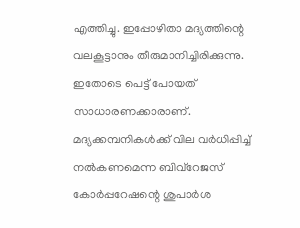എത്തിച്ചു. ഇപ്പോഴിതാ മദ്യത്തിന്റെ വലകൂട്ടാനും തീരുമാനിച്ചിരിക്കുന്നു. ഇതോടെ പെട്ട് പോയത് സാധാരണക്കാരാണ്. മദ്യക്കമ്പനികള്‍ക്ക് വില വര്‍ധിപ്പിച്ച് നല്‍കണമെന്ന ബിവ്‌റേജസ് കോര്‍പ്പറേഷന്റെ ശുപാര്‍ശ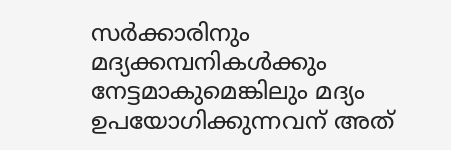സര്‍ക്കാരിനും മദ്യക്കമ്പനികള്‍ക്കും നേട്ടമാകുമെങ്കിലും മദ്യം ഉപയോഗിക്കുന്നവന് അത്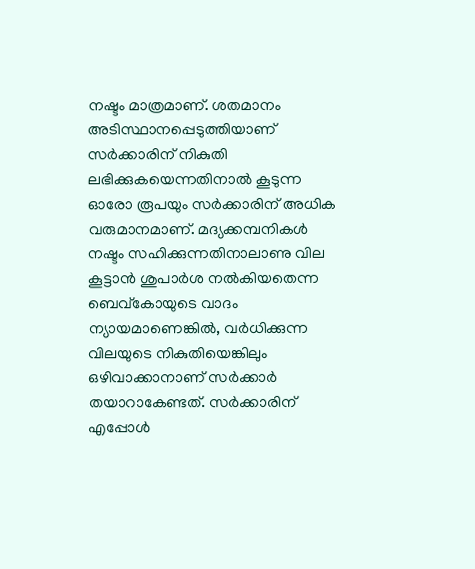നഷ്ടം മാത്രമാണ്. ശതമാനം അടിസ്ഥാനപ്പെടുത്തിയാണ് സര്‍ക്കാരിന് നികുതി ലഭിക്കുകയെന്നതിനാല്‍ കൂടുന്ന ഓരോ രൂപയും സര്‍ക്കാരിന് അധിക വരുമാനമാണ്. മദ്യക്കമ്പനികള്‍ നഷ്ടം സഹിക്കുന്നതിനാലാണു വില കൂട്ടാന്‍ ശുപാര്‍ശ നല്‍കിയതെന്ന ബെവ്‌കോയുടെ വാദം ന്യായമാണെങ്കില്‍, വര്‍ധിക്കുന്ന വിലയുടെ നികുതിയെങ്കിലും ഒഴിവാക്കാനാണ് സര്‍ക്കാര്‍ തയാറാകേണ്ടത്. സര്‍ക്കാരിന് എപ്പോള്‍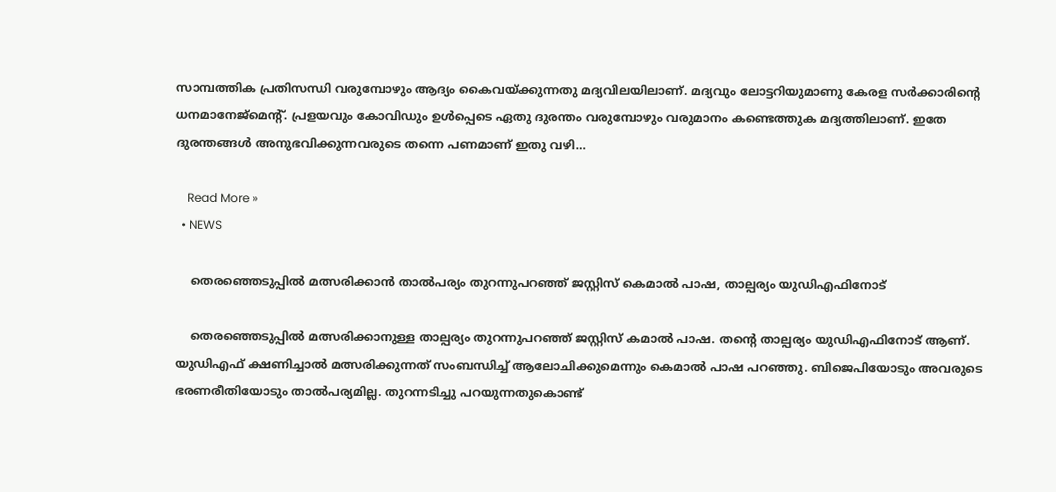സാമ്പത്തിക പ്രതിസന്ധി വരുമ്പോഴും ആദ്യം കൈവയ്ക്കുന്നതു മദ്യവിലയിലാണ്. മദ്യവും ലോട്ടറിയുമാണു കേരള സര്‍ക്കാരിന്റെ ധനമാനേജ്‌മെന്റ്. പ്രളയവും കോവിഡും ഉള്‍പ്പെടെ ഏതു ദുരന്തം വരുമ്പോഴും വരുമാനം കണ്ടെത്തുക മദ്യത്തിലാണ്. ഇതേ ദുരന്തങ്ങള്‍ അനുഭവിക്കുന്നവരുടെ തന്നെ പണമാണ് ഇതു വഴി…

    Read More »
  • NEWS

    തെരഞ്ഞെടുപ്പിൽ മത്സരിക്കാൻ താൽപര്യം തുറന്നുപറഞ്ഞ് ജസ്റ്റിസ് കെമാൽ പാഷ, താല്പര്യം യുഡിഎഫിനോട്‌

    തെരഞ്ഞെടുപ്പിൽ മത്സരിക്കാനുള്ള താല്പര്യം തുറന്നുപറഞ്ഞ് ജസ്റ്റിസ് കമാൽ പാഷ. തന്റെ താല്പര്യം യുഡിഎഫിനോട്‌ ആണ്. യുഡിഎഫ് ക്ഷണിച്ചാൽ മത്സരിക്കുന്നത് സംബന്ധിച്ച് ആലോചിക്കുമെന്നും കെമാൽ പാഷ പറഞ്ഞു. ബിജെപിയോടും അവരുടെ ഭരണരീതിയോടും താൽപര്യമില്ല. തുറന്നടിച്ചു പറയുന്നതുകൊണ്ട്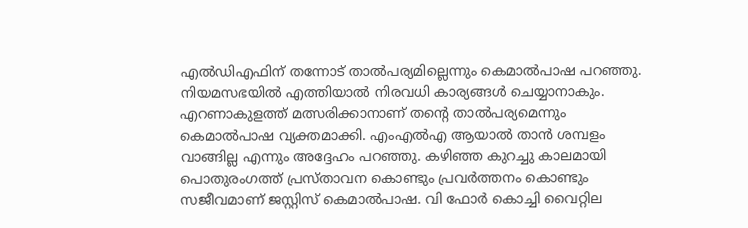എൽഡിഎഫിന് തന്നോട് താൽപര്യമില്ലെന്നും കെമാൽപാഷ പറഞ്ഞു. നിയമസഭയിൽ എത്തിയാൽ നിരവധി കാര്യങ്ങൾ ചെയ്യാനാകും. എറണാകുളത്ത് മത്സരിക്കാനാണ് തന്റെ താൽപര്യമെന്നും കെമാൽപാഷ വ്യക്തമാക്കി. എംഎൽഎ ആയാൽ താൻ ശമ്പളം വാങ്ങില്ല എന്നും അദ്ദേഹം പറഞ്ഞു. കഴിഞ്ഞ കുറച്ചു കാലമായി പൊതുരംഗത്ത് പ്രസ്താവന കൊണ്ടും പ്രവർത്തനം കൊണ്ടും സജീവമാണ് ജസ്റ്റിസ് കെമാൽപാഷ. വി ഫോർ കൊച്ചി വൈറ്റില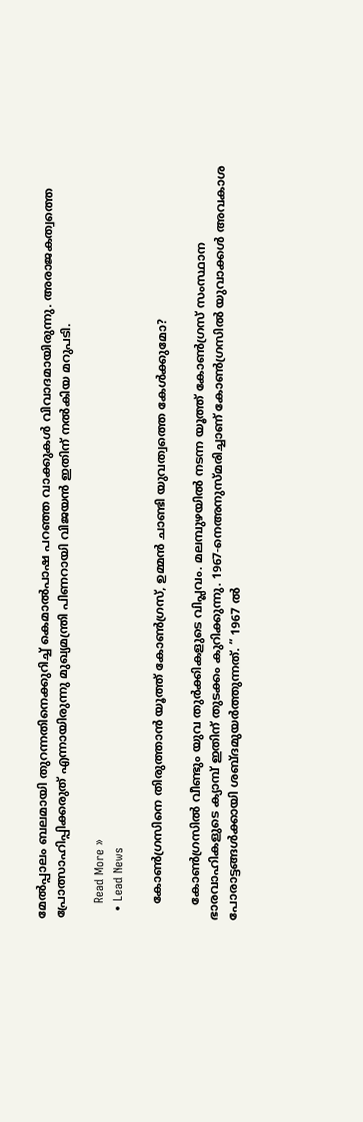മേൽപ്പാലം ബലമായി തുറന്നതിനെക്കുറിച്ച് കെമാൽപാഷ പറഞ്ഞ വാക്കുകൾ വിവാദമായിരുന്നു. അരാജകത്വത്തെ പ്രോത്സാഹിപ്പിക്കരുത് എന്നായിരുന്നു മുഖ്യമന്ത്രി പിണറായി വിജയൻ ഇതിന് നൽകിയ മറുപടി.

    Read More »
  • Lead News

    കോൺഗ്രസിനെ തിരുത്താൻ യൂത്ത് കോൺഗ്രസ്, ഉമ്മൻ ചാണ്ടി യുവത്വത്തെ കേൾക്കുമോ?

    കോൺഗ്രസിൽ വീണ്ടും യുവ തുർക്കികളുടെ വിപ്ലവം. മലമ്പുഴയിൽ നടന്ന യൂത്ത് കോൺഗ്രസ് സംസ്ഥാന ഭാരവാഹികളുടെ ക്യാമ്പ് ഇതിന് തുടക്കം കുറിക്കുന്നു. 1967-നെഅനുസ്മരിച്ചാണ് കോൺഗ്രസിൽ യുവാക്കൾ അവകാശ പോരാട്ടങ്ങൾക്കായി ശബ്ദമുയർത്തുന്നത്. ” 1967 ൽ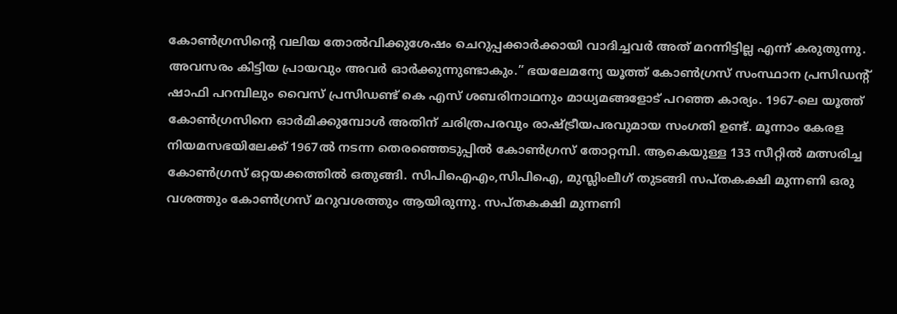കോൺഗ്രസിന്റെ വലിയ തോൽവിക്കുശേഷം ചെറുപ്പക്കാർക്കായി വാദിച്ചവർ അത് മറന്നിട്ടില്ല എന്ന് കരുതുന്നു. അവസരം കിട്ടിയ പ്രായവും അവർ ഓർക്കുന്നുണ്ടാകും.” ഭയലേമന്യേ യൂത്ത് കോൺഗ്രസ് സംസ്ഥാന പ്രസിഡന്റ് ഷാഫി പറമ്പിലും വൈസ് പ്രസിഡണ്ട് കെ എസ് ശബരിനാഥനും മാധ്യമങ്ങളോട് പറഞ്ഞ കാര്യം. 1967-ലെ യൂത്ത് കോൺഗ്രസിനെ ഓർമിക്കുമ്പോൾ അതിന് ചരിത്രപരവും രാഷ്ട്രീയപരവുമായ സംഗതി ഉണ്ട്. മൂന്നാം കേരള നിയമസഭയിലേക്ക് 1967ൽ നടന്ന തെരഞ്ഞെടുപ്പിൽ കോൺഗ്രസ് തോറ്റമ്പി. ആകെയുള്ള 133 സീറ്റിൽ മത്സരിച്ച കോൺഗ്രസ് ഒറ്റയക്കത്തിൽ ഒതുങ്ങി. സിപിഐഎം,സിപിഐ, മുസ്ലിംലീഗ് തുടങ്ങി സപ്തകക്ഷി മുന്നണി ഒരു വശത്തും കോൺഗ്രസ് മറുവശത്തും ആയിരുന്നു. സപ്തകക്ഷി മുന്നണി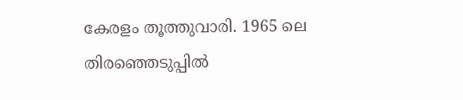കേരളം തൂത്തുവാരി. 1965 ലെ തിരഞ്ഞെടുപ്പിൽ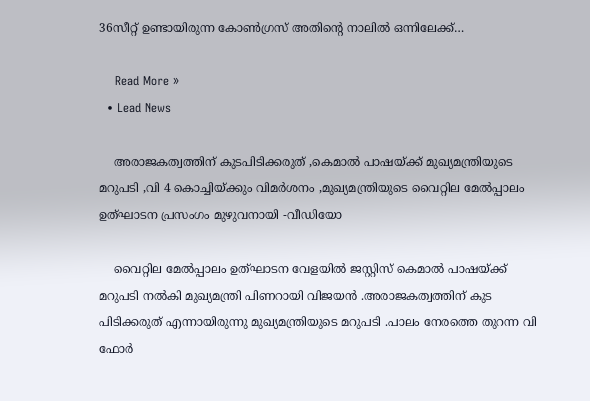36സീറ്റ് ഉണ്ടായിരുന്ന കോൺഗ്രസ് അതിന്റെ നാലിൽ ഒന്നിലേക്ക്…

    Read More »
  • Lead News

    അരാജകത്വത്തിന് കുടപിടിക്കരുത് ,കെമാൽ പാഷയ്ക്ക് മുഖ്യമന്ത്രിയുടെ മറുപടി ,വി 4 കൊച്ചിയ്ക്കും വിമർശനം ,മുഖ്യമന്ത്രിയുടെ വൈറ്റില മേൽപ്പാലം ഉത്ഘാടന പ്രസംഗം മുഴുവനായി -വീഡിയോ

    വൈറ്റില മേൽപ്പാലം ഉത്ഘാടന വേളയിൽ ജസ്റ്റിസ് കെമാൽ പാഷയ്ക്ക് മറുപടി നൽകി മുഖ്യമന്ത്രി പിണറായി വിജയൻ .അരാജകത്വത്തിന് കുട പിടിക്കരുത് എന്നായിരുന്നു മുഖ്യമന്ത്രിയുടെ മറുപടി .പാലം നേരത്തെ തുറന്ന വി ഫോർ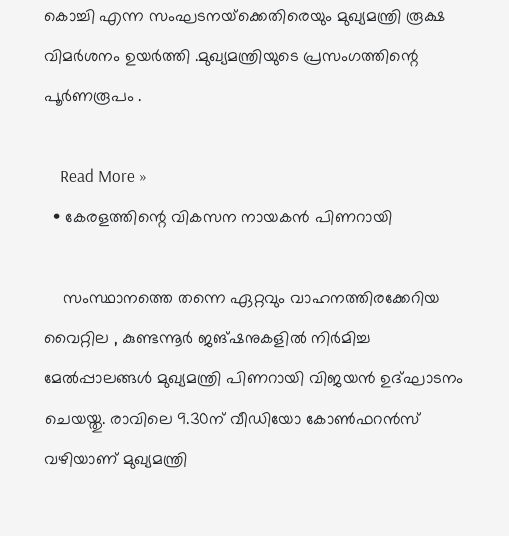കൊച്ചി എന്ന സംഘടനയ്‌ക്കെതിരെയും മുഖ്യമന്ത്രി രൂക്ഷ വിമർശനം ഉയർത്തി .മുഖ്യമന്ത്രിയുടെ പ്രസംഗത്തിന്റെ പൂർണരൂപം .

    Read More »
  • കേരളത്തിന്റെ വികസന നായകൻ പിണറായി

    സംസ്ഥാനത്തെ തന്നെ ഏറ്റവും വാഹനത്തിരക്കേറിയ വൈറ്റില , കുണ്ടന്നൂർ ജങ്‌ഷനുകളിൽ നിർമിച്ച മേൽപ്പാലങ്ങൾ മുഖ്യമന്ത്രി പിണറായി വിജയൻ ഉദ്‌ഘാടനം ചെയയ്തു. രാവിലെ 9.30ന്‌ വീഡിയോ കോൺഫറൻസ്‌ വഴിയാണ്‌ മുഖ്യമന്ത്രി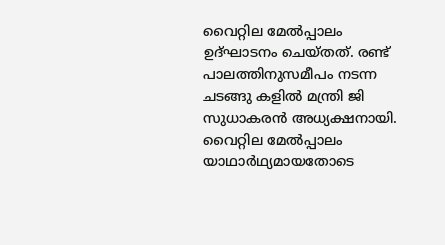വൈറ്റില മേൽപ്പാലം ഉദ്‌ഘാടനം ചെയ്‌തത്‌. രണ്ട്‌ പാലത്തിനുസമീപം നടന്ന ചടങ്ങു കളിൽ മന്ത്രി ജി സുധാകരൻ അധ്യക്ഷനായി. വൈറ്റില മേൽപ്പാലം യാഥാർഥ്യമായതോടെ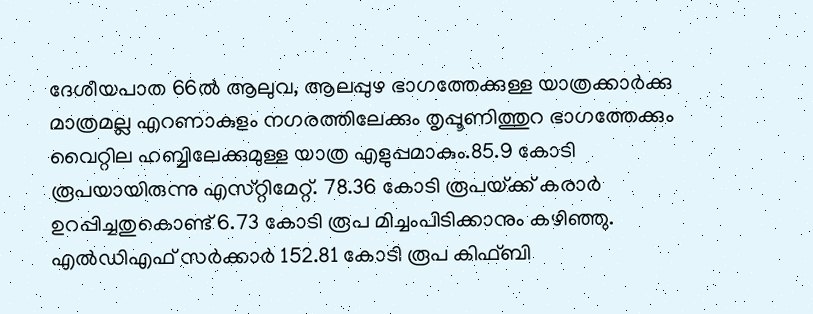ദേശീയപാത 66ൽ ആലുവ, ആലപ്പുഴ ഭാഗത്തേക്കുള്ള യാത്രക്കാർക്കു‌ മാത്രമല്ല എറണാകുളം നഗരത്തിലേക്കും തൃപ്പൂണിത്തുറ ഭാഗത്തേക്കും വൈറ്റില ഹബ്ബിലേക്കുമുള്ള യാത്ര എളുപ്പമാകും.85.9 കോടി രൂപയായിരുന്നു എസ്‌റ്റിമേറ്റ്‌. 78.36 കോടി രൂപയ്‌ക്ക്‌ കരാർ ഉറപ്പിച്ചതുകൊണ്ട്‌ 6.73 കോടി രൂപ മിച്ചംപിടിക്കാനും കഴിഞ്ഞു. എൽഡിഎഫ്‌ സർക്കാർ 152.81 കോടി രൂപ കിഫ്‌ബി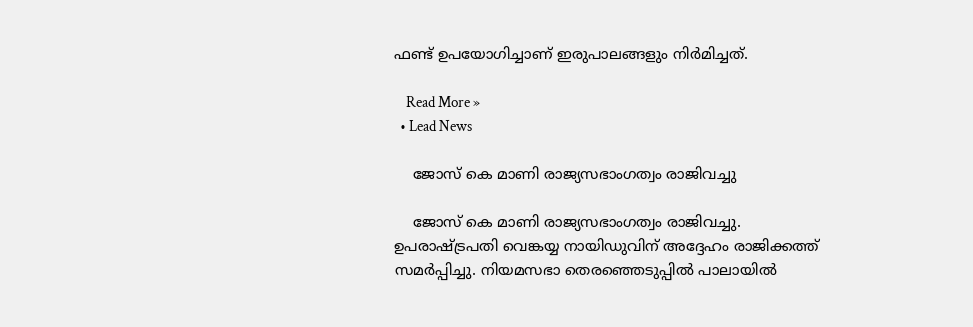ഫണ്ട്‌ ഉപയോഗിച്ചാണ്‌ ഇരുപാലങ്ങളും നിർമിച്ചത്‌.

    Read More »
  • Lead News

    ജോസ് കെ മാണി രാജ്യസഭാംഗത്വം രാജിവച്ചു

    ജോസ് കെ മാണി രാജ്യസഭാംഗത്വം രാജിവച്ചു. ഉപരാഷ്ട്രപതി വെങ്കയ്യ നായിഡുവിന് അദ്ദേഹം രാജിക്കത്ത് സമർപ്പിച്ചു. നിയമസഭാ തെരഞ്ഞെടുപ്പിൽ പാലായിൽ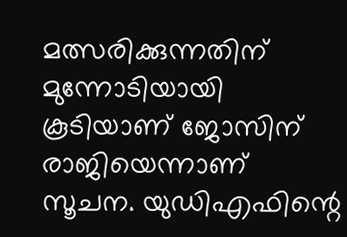മത്സരിക്കുന്നതിന് മുന്നോടിയായി കൂടിയാണ് ജോസിന് രാജിയെന്നാണ് സൂചന. യുഡിഎഫിന്റെ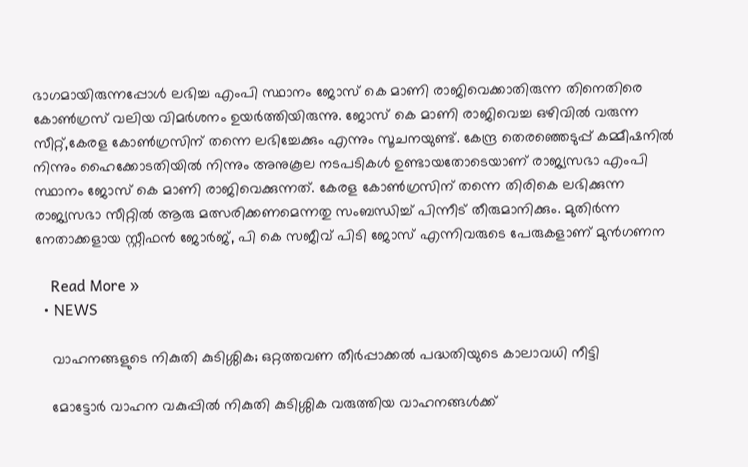ഭാഗമായിരുന്നപ്പോൾ ലഭിച്ച എംപി സ്ഥാനം ജോസ് കെ മാണി രാജിവെക്കാതിരുന്ന തിനെതിരെ കോൺഗ്രസ് വലിയ വിമർശനം ഉയർത്തിയിരുന്നു. ജോസ് കെ മാണി രാജിവെച്ച ഒഴിവിൽ വരുന്ന സീറ്റ്,കേരള കോൺഗ്രസിന് തന്നെ ലഭിച്ചേക്കും എന്നും സൂചനയുണ്ട്. കേന്ദ്ര തെരഞ്ഞെടുപ്പ് കമ്മീഷനിൽ നിന്നും ഹൈക്കോടതിയിൽ നിന്നും അനുകൂല നടപടികൾ ഉണ്ടായതോടെയാണ് രാജ്യസഭാ എംപി സ്ഥാനം ജോസ് കെ മാണി രാജിവെക്കുന്നത്. കേരള കോൺഗ്രസിന് തന്നെ തിരികെ ലഭിക്കുന്ന രാജ്യസഭാ സീറ്റിൽ ആരു മത്സരിക്കണമെന്നതു സംബന്ധിച്ച് പിന്നീട് തീരുമാനിക്കും. മുതിർന്ന നേതാക്കളായ സ്റ്റീഫൻ ജോർജ്, പി കെ സജീവ് പിടി ജോസ് എന്നിവരുടെ പേരുകളാണ് മുൻഗണന

    Read More »
  • NEWS

    വാഹനങ്ങളുടെ നികുതി കുടിശ്ശിക; ഒറ്റത്തവണ തീര്‍പ്പാക്കല്‍ പദ്ധതിയുടെ കാലാവധി നീട്ടി

    മോട്ടോർ വാഹന വകുപ്പിൽ നികുതി കുടിശ്ശിക വരുത്തിയ വാഹനങ്ങൾക്ക്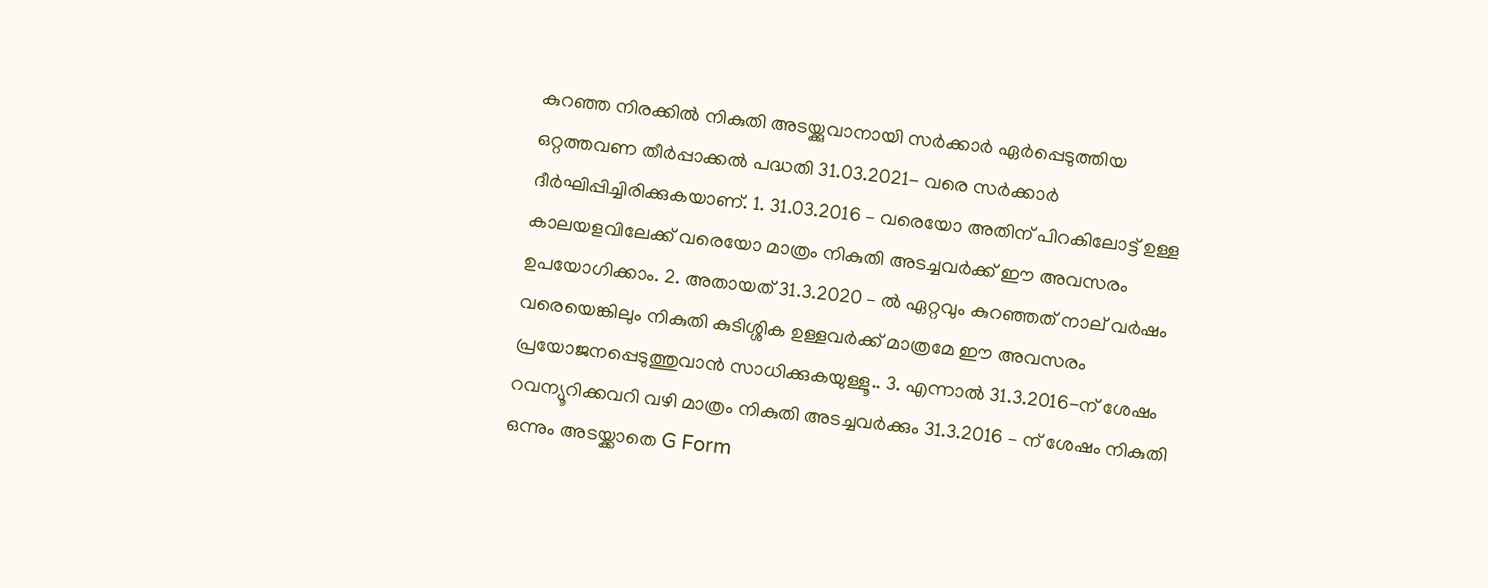കുറഞ്ഞ നിരക്കിൽ നികുതി അടയ്ക്കുവാനായി സർക്കാർ ഏർപ്പെടുത്തിയ ഒറ്റത്തവണ തീർപ്പാക്കൽ പദ്ധതി 31.03.2021- വരെ സർക്കാർ ദീർഘിപ്പിച്ചിരിക്കുകയാണ്. 1. 31.03.2016 – വരെയോ അതിന് പിറകിലോട്ട് ഉള്ള കാലയളവിലേക്ക് വരെയോ മാത്രം നികുതി അടച്ചവർക്ക് ഈ അവസരം ഉപയോഗിക്കാം. 2. അതായത് 31.3.2020 – ൽ ഏറ്റവും കുറഞ്ഞത് നാല് വർഷം വരെയെങ്കിലും നികുതി കുടിശ്ശിക ഉള്ളവർക്ക് മാത്രമേ ഈ അവസരം പ്രയോജനപ്പെടുത്തുവാൻ സാധിക്കുകയുള്ളൂ.. 3. എന്നാൽ 31.3.2016-ന് ശേഷം റവന്യൂറിക്കവറി വഴി മാത്രം നികുതി അടച്ചവർക്കും 31.3.2016 – ന് ശേഷം നികുതി ഒന്നും അടയ്ക്കാതെ G Form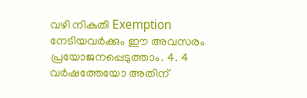വഴി നികുതി Exemption നേടിയവർക്കും ഈ അവസരം പ്രയോജനപ്പെടുത്താം. 4. 4 വർഷത്തേയോ അതിന്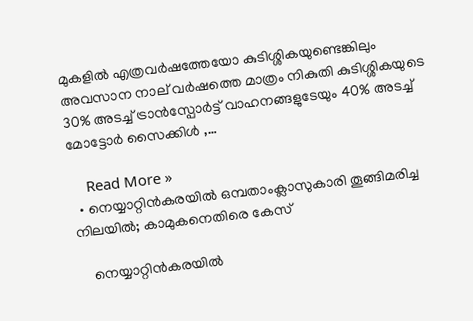മുകളിൽ എത്രവർഷത്തേയോ കുടിശ്ശികയുണ്ടെങ്കിലും അവസാന നാല് വർഷത്തെ മാത്രം നികുതി കുടിശ്ശികയുടെ 30% അടച്ച് ട്രാൻസ്പോർട്ട് വാഹനങ്ങളുടേയും 40% അടച്ച് മോട്ടോർ സൈക്കിൾ ,…

    Read More »
  • നെയ്യാറ്റിന്‍കരയില്‍ ഒമ്പതാംക്ലാസുകാരി തൂങ്ങിമരിച്ച നിലയില്‍; കാമുകനെതിരെ കേസ്‌

    നെയ്യാറ്റിന്‍കരയില്‍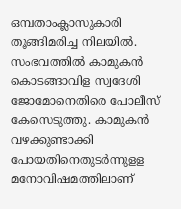ഒമ്പതാംക്ലാസുകാരി തൂങ്ങിമരിച്ച നിലയില്‍. സംഭവത്തില്‍ കാമുകന്‍ കൊടങ്ങാവിള സ്വദേശി ജോമോനെതിരെ പോലീസ് കേസെടുത്തു. കാമുകന്‍ വഴക്കുണ്ടാക്കി പോയതിനെതുടര്‍ന്നുളള മനോവിഷമത്തിലാണ്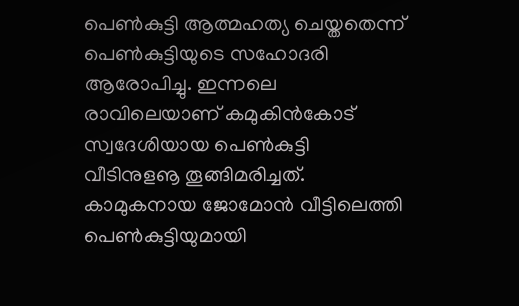പെണ്‍കുട്ടി ആത്മഹത്യ ചെയ്തതെന്ന് പെണ്‍കുട്ടിയുടെ സഹോദരി ആരോപിച്ചു. ഇന്നലെ രാവിലെയാണ് കമുകിന്‍കോട് സ്വദേശിയായ പെണ്‍കുട്ടി വീടിനുളൡ തൂങ്ങിമരിച്ചത്. കാമുകനായ ജോമോന്‍ വീട്ടിലെത്തി പെണ്‍കുട്ടിയുമായി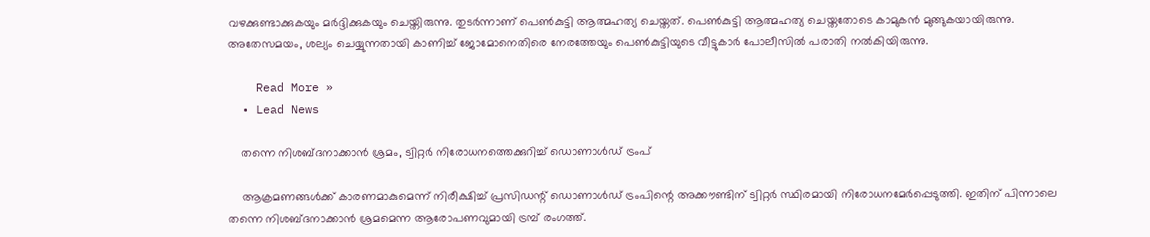വഴക്കുണ്ടാക്കുകയും മര്‍ദ്ദിക്കുകയും ചെയ്തിരുന്നു. തുടര്‍ന്നാണ് പെണ്‍കുട്ടി ആത്മഹത്യ ചെയ്തത്. പെണ്‍കുട്ടി ആത്മഹത്യ ചെയ്തതോടെ കാമുകന്‍ മുങ്ങുകയായിരുന്നു. അതേസമയം, ശല്യം ചെയ്യുന്നതായി കാണിച്ച് ജോമോനെതിരെ നേരത്തേയും പെണ്‍കുട്ടിയുടെ വീട്ടുകാര്‍ പോലീസില്‍ പരാതി നല്‍കിയിരുന്നു.

    Read More »
  • Lead News

    തന്നെ നിശബ്ദനാക്കാൻ ശ്രമം, ട്വിറ്റർ നിരോധനത്തെക്കുറിച്ച് ഡൊണാൾഡ് ട്രംപ്

    ആക്രമണങ്ങൾക്ക് കാരണമാകുമെന്ന് നിരീക്ഷിച്ച് പ്രസിഡന്റ് ഡൊണാൾഡ് ട്രംപിന്റെ അക്കൗണ്ടിന് ട്വിറ്റർ സ്ഥിരമായി നിരോധനമേർപ്പെടുത്തി. ഇതിന് പിന്നാലെ തന്നെ നിശബ്ദനാക്കാൻ ശ്രമമെന്ന ആരോപണവുമായി ട്രമ്പ് രംഗത്ത്.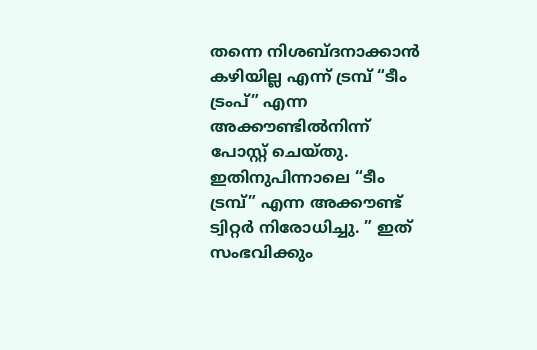തന്നെ നിശബ്ദനാക്കാൻ കഴിയില്ല എന്ന് ട്രമ്പ് “ടീം ട്രംപ്” എന്ന അക്കൗണ്ടിൽനിന്ന് പോസ്റ്റ് ചെയ്തു. ഇതിനുപിന്നാലെ “ടീം ട്രമ്പ്” എന്ന അക്കൗണ്ട് ട്വിറ്റർ നിരോധിച്ചു. ” ഇത് സംഭവിക്കും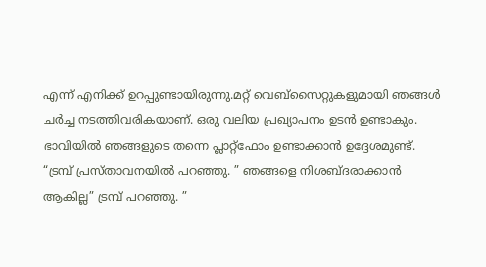എന്ന് എനിക്ക് ഉറപ്പുണ്ടായിരുന്നു.മറ്റ് വെബ്സൈറ്റുകളുമായി ഞങ്ങൾ ചർച്ച നടത്തിവരികയാണ്. ഒരു വലിയ പ്രഖ്യാപനം ഉടൻ ഉണ്ടാകും. ഭാവിയിൽ ഞങ്ങളുടെ തന്നെ പ്ലാറ്റ്ഫോം ഉണ്ടാക്കാൻ ഉദ്ദേശമുണ്ട്. “ട്രമ്പ് പ്രസ്താവനയിൽ പറഞ്ഞു. ” ഞങ്ങളെ നിശബ്ദരാക്കാൻ ആകില്ല” ട്രമ്പ് പറഞ്ഞു. ”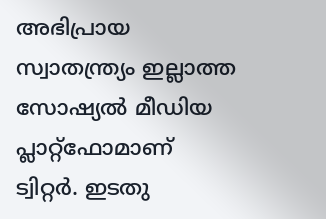അഭിപ്രായ സ്വാതന്ത്ര്യം ഇല്ലാത്ത സോഷ്യൽ മീഡിയ പ്ലാറ്റ്ഫോമാണ് ട്വിറ്റർ. ഇടതു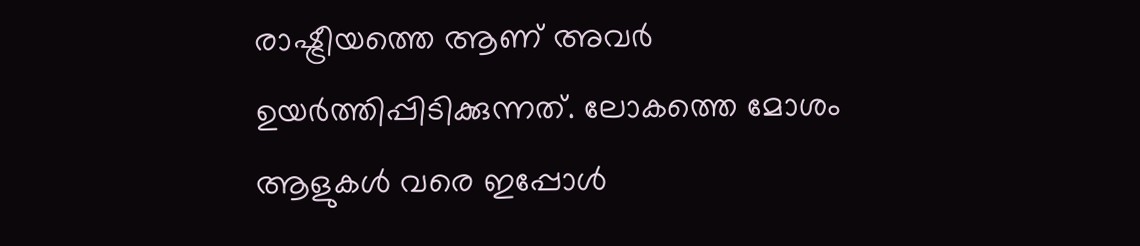രാഷ്ട്രീയത്തെ ആണ് അവർ ഉയർത്തിപ്പിടിക്കുന്നത്. ലോകത്തെ മോശം ആളുകൾ വരെ ഇപ്പോൾ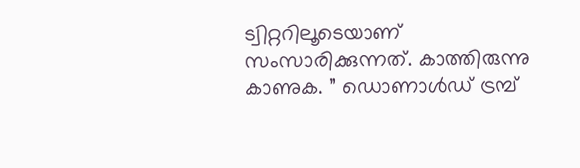ട്വിറ്ററിലൂടെയാണ് സംസാരിക്കുന്നത്. കാത്തിരുന്നു കാണുക. ” ഡൊണാൾഡ് ട്രമ്പ്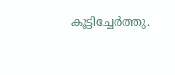കൂട്ടിച്ചേർത്തു.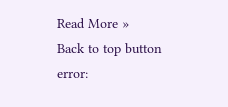Read More »
Back to top button
error: